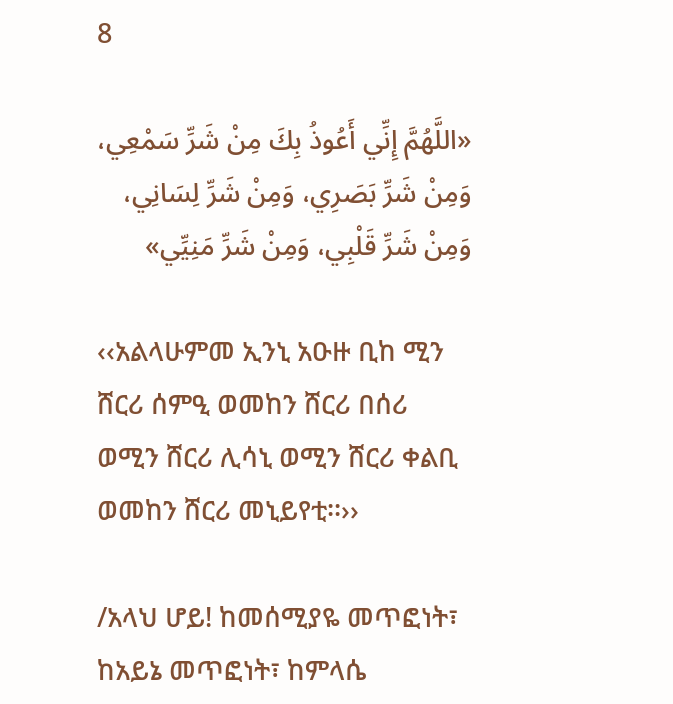8

«اللَّهُمَّ إِنِّي أَعُوذُ بِكَ مِنْ شَرِّ سَمْعِي، وَمِنْ شَرِّ بَصَرِي، وَمِنْ شَرِّ لِسَانِي، وَمِنْ شَرِّ قَلْبِي، وَمِنْ شَرِّ مَنِيِّي»

‹‹አልላሁምመ ኢንኒ አዑዙ ቢከ ሚን ሸርሪ ሰምዒ ወመከን ሸርሪ በሰሪ ወሚን ሸርሪ ሊሳኒ ወሚን ሸርሪ ቀልቢ ወመከን ሸርሪ መኒይየቲ፡፡››

/አላህ ሆይ! ከመሰሚያዬ መጥፎነት፣ ከአይኔ መጥፎነት፣ ከምላሴ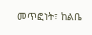መጥፎነት፣ ከልቤ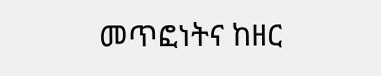መጥፎነትና ከዘር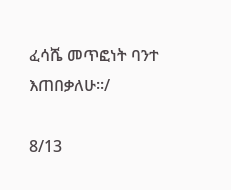ፈሳሼ መጥፎነት ባንተ እጠበቃለሁ፡፡/

8/13